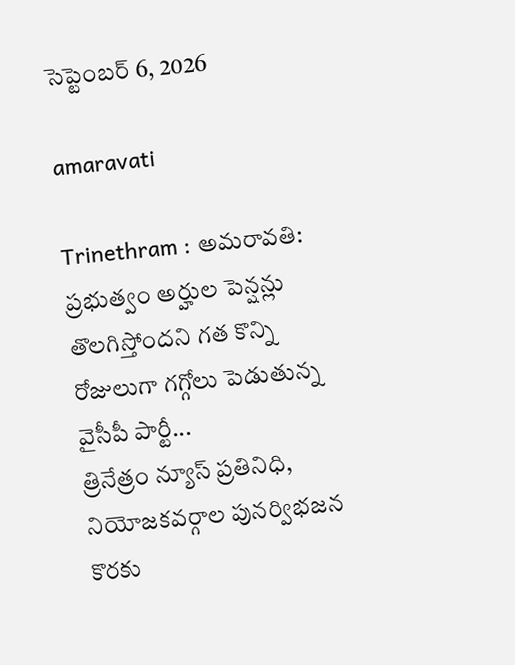సెప్టెంబర్ 6, 2026

amaravati

Trinethram : అమరావతి: ప్రభుత్వం అర్హుల పెన్షన్లు తొలగిస్తోందని గత కొన్ని రోజులుగా గగ్గోలు పెడుతున్న వైసీపీ పార్టీ...
త్రినేత్రం న్యూస్ ప్రతినిధి, నియోజకవర్గాల పునర్విభజన కొరకు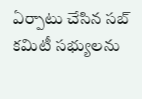ఏర్పాటు చేసిన సబ్ కమిటీ సభ్యులను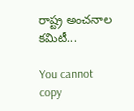రాష్ట్ర అంచనాల కమిటీ...

You cannot copy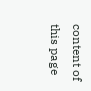content of this page